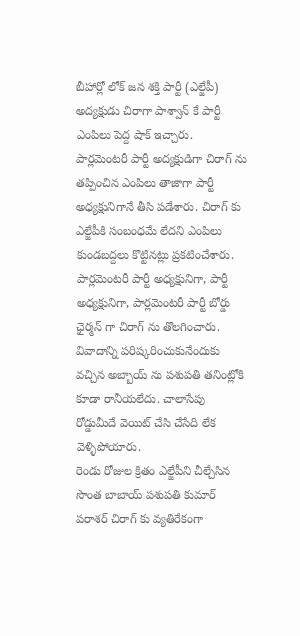బీహార్లో లోక్ జన శక్తి పార్టీ (ఎల్జేపీ) అద్యక్షుడు చిరాగా పాశ్వాన్ కే పార్టీ ఎంపిలు పెద్ద షాక్ ఇచ్చారు. పార్లమెంటరీ పార్టీ అద్యక్షుడిగా చిరాగ్ ను తప్పించిన ఎంపిలు తాజాగా పార్టీ అధ్యక్షునిగానే తీసి పడేశారు. చిరాగ్ కు ఎల్జేపీకి సంబంధమే లేదని ఎంపిలు కుండబద్దలు కొట్టినట్లు ప్రకటించేశారు. పార్లమెంటరీ పార్టీ అధ్యక్షునిగా, పార్టీ అధ్యక్షునిగా, పార్లమెంటరీ పార్టీ బోర్డు ఛైర్మన్ గా చిరాగ్ ను తొలగించారు. వివాదాన్ని పరిష్కరించుకునేందుకు వచ్చిన అబ్బాయ్ ను పశుపతి తనింట్లోకి కూడా రానీయలేదు. చాలాసేపు రోడ్డుమీదే వెయిట్ చేసి చేసేది లేక వెళ్ళిపోయారు.
రెండు రోజుల క్రితం ఎల్జేపీని చీల్చేసిన సొంత బాబాయ్ పశుపతి కుమార్ పరాశర్ చిరాగ్ కు వ్యతిరేకంగా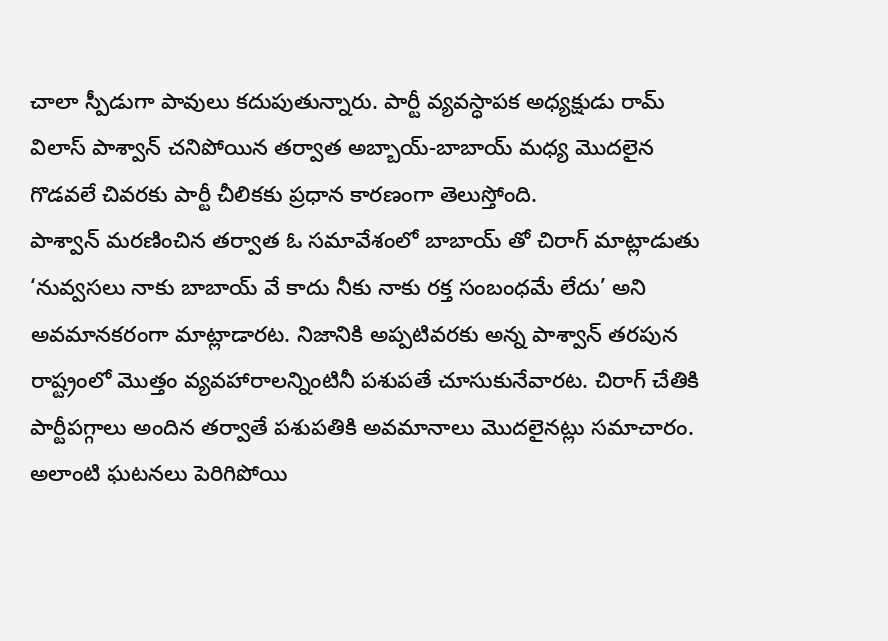చాలా స్పీడుగా పావులు కదుపుతున్నారు. పార్టీ వ్యవస్ధాపక అధ్యక్షుడు రామ్ విలాస్ పాశ్వాన్ చనిపోయిన తర్వాత అబ్బాయ్-బాబాయ్ మధ్య మొదలైన గొడవలే చివరకు పార్టీ చీలికకు ప్రధాన కారణంగా తెలుస్తోంది.
పాశ్వాన్ మరణించిన తర్వాత ఓ సమావేశంలో బాబాయ్ తో చిరాగ్ మాట్లాడుతు ‘నువ్వసలు నాకు బాబాయ్ వే కాదు నీకు నాకు రక్త సంబంధమే లేదు’ అని అవమానకరంగా మాట్లాడారట. నిజానికి అప్పటివరకు అన్న పాశ్వాన్ తరపున రాష్ట్రంలో మొత్తం వ్యవహారాలన్నింటినీ పశుపతే చూసుకునేవారట. చిరాగ్ చేతికి పార్టీపగ్గాలు అందిన తర్వాతే పశుపతికి అవమానాలు మొదలైనట్లు సమాచారం. అలాంటి ఘటనలు పెరిగిపోయి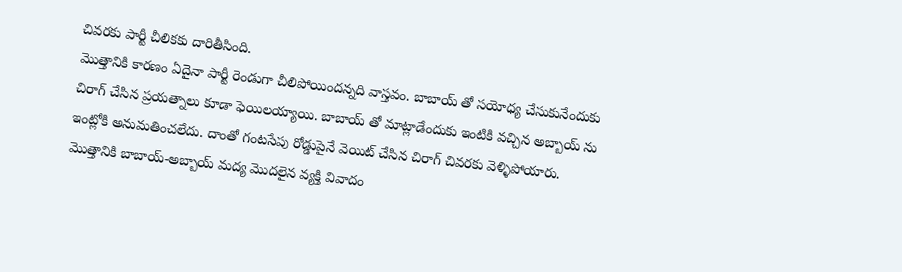చివరకు పార్టీ చీలికకు దారితీసింది.
మొత్తానికి కారణం ఏదైనా పార్టీ రెండుగా చీలిపోయిందన్నది వాస్తవం. బాబాయ్ తో సయోధ్య చేసుకునేందుకు చిరాగ్ చేసిన ప్రయత్నాలు కూడా ఫెయిలయ్యాయి. బాబాయ్ తో మాట్లాడేందుకు ఇంటికి వచ్చిన అబ్బాయ్ ను ఇంట్లోకి అనుమతించలేదు. దాంతో గంటసేపు రోడ్డుపైనే వెయిట్ చేసిన చిరాగ్ చివరకు వెళ్ళిపోయారు. మొత్తానికి బాబాయ్-అబ్బాయ్ మద్య మొదలైన వ్యక్తి వివాదం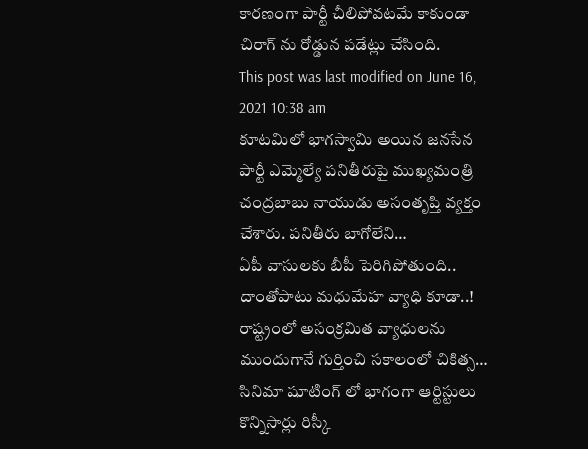కారణంగా పార్టీ చీలిపోవటమే కాకుండా చిరాగ్ ను రోడ్డున పడేట్లు చేసింది.
This post was last modified on June 16, 2021 10:38 am
కూటమిలో భాగస్వామి అయిన జనసేన పార్టీ ఎమ్మెల్యే పనితీరుపై ముఖ్యమంత్రి చంద్రబాబు నాయుడు అసంతృప్తి వ్యక్తం చేశారు. పనితీరు బాగోలేని…
ఏపీ వాసులకు బీపీ పెరిగిపోతుంది.. దాంతోపాటు మధుమేహ వ్యాధి కూడా..! రాష్ట్రంలో అసంక్రమిత వ్యాధులను ముందుగానే గుర్తించి సకాలంలో చికిత్స…
సినిమా షూటింగ్ లో భాగంగా ఆర్టిస్టులు కొన్నిసార్లు రిస్కీ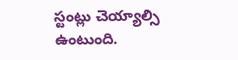స్టంట్లు చెయ్యాల్సి ఉంటుంది.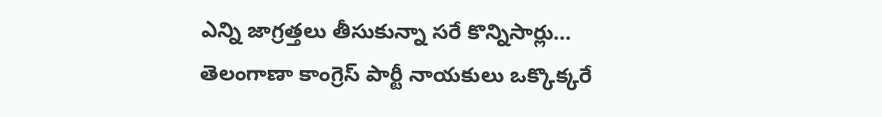ఎన్ని జాగ్రత్తలు తీసుకున్నా సరే కొన్నిసార్లు…
తెలంగాణా కాంగ్రెస్ పార్టీ నాయకులు ఒక్కొక్కరే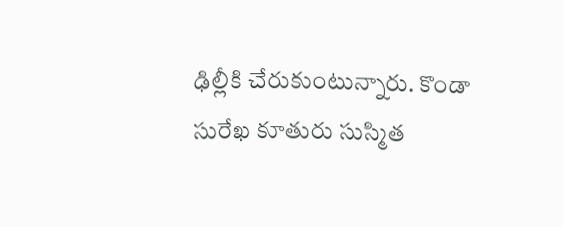ఢిల్లీకి చేరుకుంటున్నారు. కొండా సురేఖ కూతురు సుస్మిత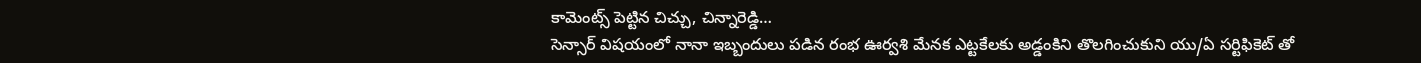కామెంట్స్ పెట్టిన చిచ్చు, చిన్నారెడ్డి…
సెన్సార్ విషయంలో నానా ఇబ్బందులు పడిన రంభ ఊర్వశి మేనక ఎట్టకేలకు అడ్డంకిని తొలగించుకుని యు/ఏ సర్టిఫికెట్ తో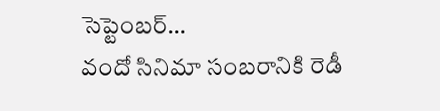సెప్టెంబర్…
వందో సినిమా సంబరానికి రెడీ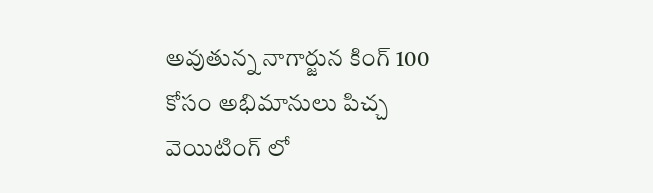అవుతున్న నాగార్జున కింగ్ 100 కోసం అభిమానులు పిచ్చ వెయిటింగ్ లో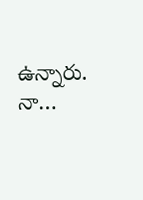ఉన్నారు. నా…